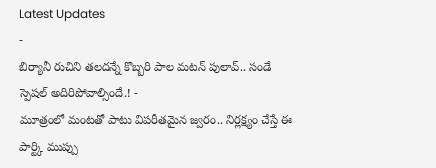Latest Updates
-
బిర్యానీ రుచిని తలదన్నే కొబ్బరి పాల మటన్ పులావ్.. సండే స్పెషల్ అదిరిపోవాల్సిందే.! -
మూత్రంలో మంటతో పాటు విపరీతమైన జ్వరం.. నిర్లక్ష్యం చేస్తే ఈ పార్ట్కి ముప్పు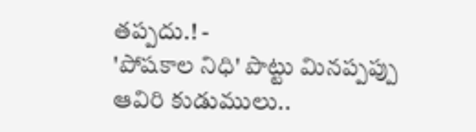తప్పదు.! -
'పోషకాల నిధి' పొట్టు మినప్పప్పు ఆవిరి కుడుములు..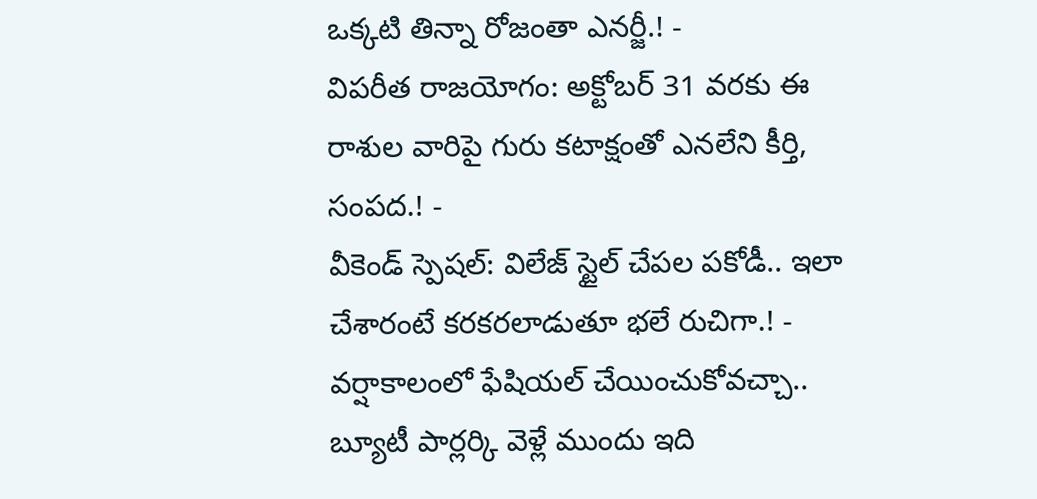ఒక్కటి తిన్నా రోజంతా ఎనర్జీ.! -
విపరీత రాజయోగం: అక్టోబర్ 31 వరకు ఈ రాశుల వారిపై గురు కటాక్షంతో ఎనలేని కీర్తి, సంపద.! -
వీకెండ్ స్పెషల్: విలేజ్ స్టైల్ చేపల పకోడీ.. ఇలా చేశారంటే కరకరలాడుతూ భలే రుచిగా.! -
వర్షాకాలంలో ఫేషియల్ చేయించుకోవచ్చా.. బ్యూటీ పార్లర్కి వెళ్లే ముందు ఇది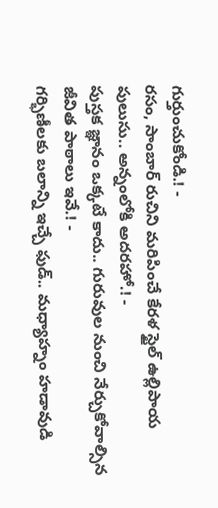గుర్తుంచుకోండి.! -
రసం, సాంబార్ రుచిని మరిపించే కేరళ స్టైల్ ఉల్లిపాయ పులుసు.. అన్నంలోకి అదరహో.! -
పుస్తక జ్ఞానం ఒక్కటే కాదు.. గురువుల నుంచి నేర్చుకోవాల్సిన జీవిత పాఠాలు ఇవే.! -
గర్భిణీలకు బలాన్ని ఇచ్చే ఫుడ్.. మధ్యాహ్నం హడావుడి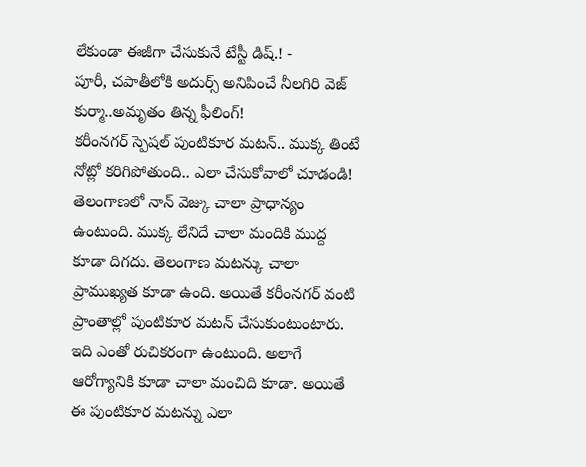లేకుండా ఈజీగా చేసుకునే టేస్టీ డిష్.! -
పూరీ, చపాతీలోకి అదుర్స్ అనిపించే నీలగిరి వెజ్ కుర్మా..అమృతం తిన్న ఫీలింగ్!
కరీంనగర్ స్పెషల్ పుంటికూర మటన్.. ముక్క తింటే నోట్లో కరిగిపోతుంది.. ఎలా చేసుకోవాలో చూడండి!
తెలంగాణలో నాన్ వెజ్కు చాలా ప్రాధాన్యం ఉంటుంది. ముక్క లేనిదే చాలా మందికి ముద్ద కూడా దిగదు. తెలంగాణ మటన్కు చాలా ప్రాముఖ్యత కూడా ఉంది. అయితే కరీంనగర్ వంటి ప్రాంతాల్లో పుంటికూర మటన్ చేసుకుంటుంటారు. ఇది ఎంతో రుచికరంగా ఉంటుంది. అలాగే ఆరోగ్యానికి కూడా చాలా మంచిది కూడా. అయితే ఈ పుంటికూర మటన్ను ఎలా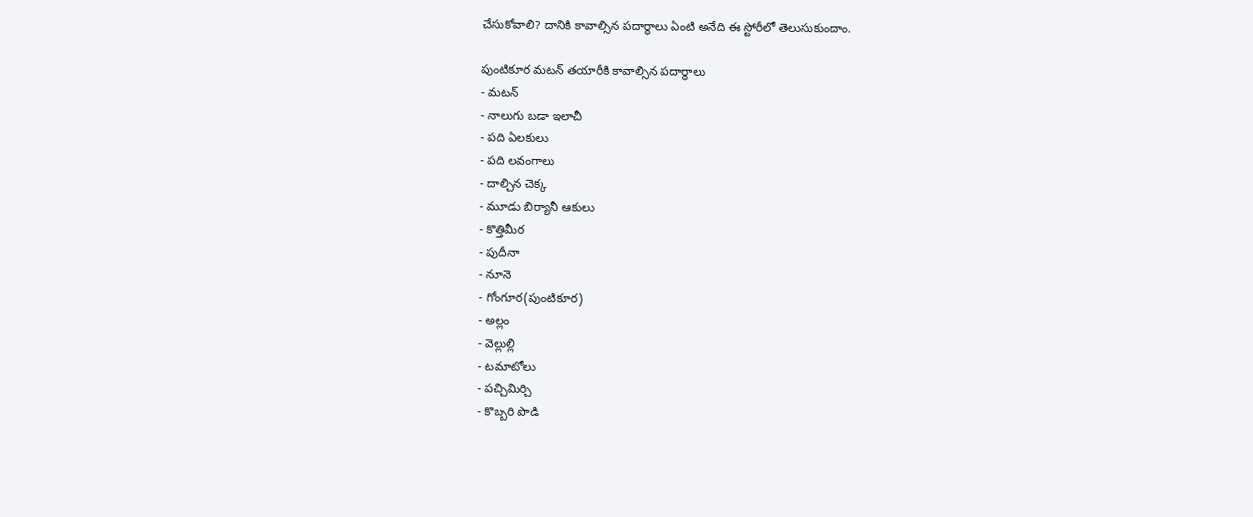చేసుకోవాలి? దానికి కావాల్సిన పదార్థాలు ఏంటి అనేది ఈ స్టోరీలో తెలుసుకుందాం.

పుంటికూర మటన్ తయారీకి కావాల్సిన పదార్థాలు
- మటన్
- నాలుగు బడా ఇలాచీ
- పది ఏలకులు
- పది లవంగాలు
- దాల్చిన చెక్క
- మూడు బిర్యానీ ఆకులు
- కొత్తిమీర
- పుదీనా
- నూనె
- గోంగూర(పుంటికూర)
- అల్లం
- వెల్లుల్లి
- టమాటోలు
- పచ్చిమిర్చి
- కొబ్బరి పొడి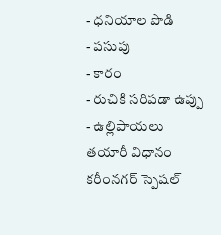- ధనియాల పొడి
- పసుపు
- కారం
- రుచికి సరిపడా ఉప్పు
- ఉల్లిపాయలు
తయారీ విధానం
కరీంనగర్ స్పెషల్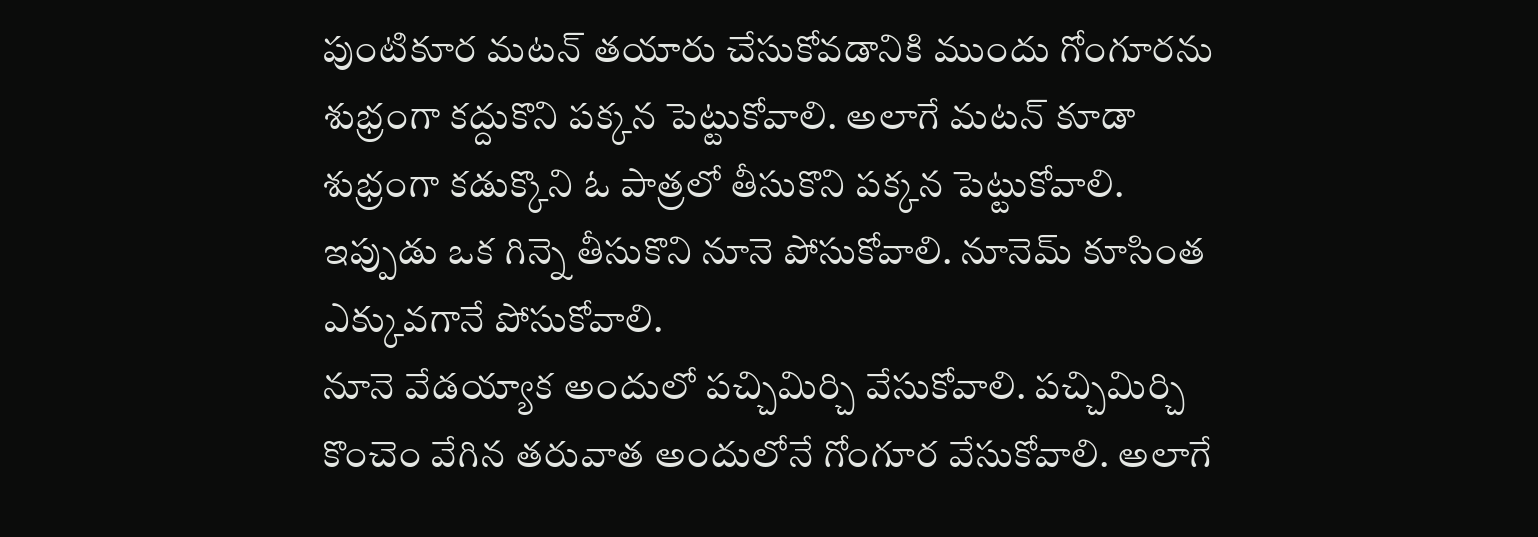పుంటికూర మటన్ తయారు చేసుకోవడానికి ముందు గోంగూరను శుభ్రంగా కద్దుకొని పక్కన పెట్టుకోవాలి. అలాగే మటన్ కూడా శుభ్రంగా కడుక్కొని ఓ పాత్రలో తీసుకొని పక్కన పెట్టుకోవాలి. ఇప్పుడు ఒక గిన్నె తీసుకొని నూనె పోసుకోవాలి. నూనెమ్ కూసింత ఎక్కువగానే పోసుకోవాలి.
నూనె వేడయ్యాక అందులో పచ్చిమిర్చి వేసుకోవాలి. పచ్చిమిర్చి కొంచెం వేగిన తరువాత అందులోనే గోంగూర వేసుకోవాలి. అలాగే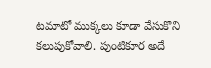టమాటో ముక్కలు కూడా వేసుకొని కలుపుకోవాలి. పుంటికూర అదే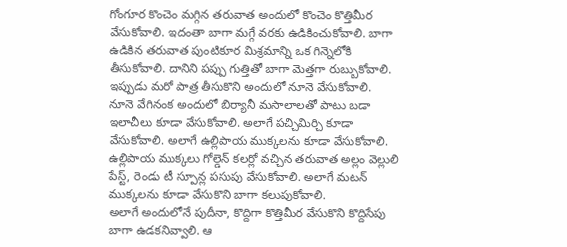గోంగూర కొంచెం మగ్గిన తరువాత అందులో కొంచెం కొత్తిమీర వేసుకోవాలి. ఇదంతా బాగా మగ్గే వరకు ఉడికించుకోవాలి. బాగా ఉడికిన తరువాత పుంటికూర మిశ్రమాన్ని ఒక గిన్నెలోకి తీసుకోవాలి. దానిని పప్పు గుత్తితో బాగా మెత్తగా రుబ్బుకోవాలి.
ఇప్పుడు మరో పాత్ర తీసుకొని అందులో నూనె వేసుకోవాలి. నూనె వేగినంక అందులో బిర్యానీ మసాలాలతో పాటు బడా ఇలాచీలు కూడా వేసుకోవాలి. అలాగే పచ్చిమిర్చి కూడా వేసుకోవాలి. అలాగే ఉల్లిపాయ ముక్కలను కూడా వేసుకోవాలి. ఉల్లిపాయ ముక్కలు గోల్డెన్ కలర్లో వచ్చిన తరువాత అల్లం వెల్లులి పేస్ట్, రెండు టీ స్పూన్ల పసుపు వేసుకోవాలి. అలాగే మటన్ ముక్కలను కూడా వేసుకొని బాగా కలుపుకోవాలి.
అలాగే అందులోనే పుదీనా, కొద్దిగా కొత్తిమీర వేసుకొని కొద్దిసేపు బాగా ఉడకనివ్వాలి. ఆ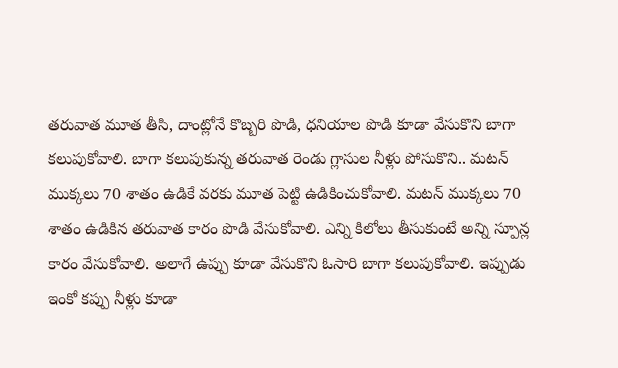తరువాత మూత తీసి, దాంట్లోనే కొబ్బరి పొడి, ధనియాల పొడి కూడా వేసుకొని బాగా కలుపుకోవాలి. బాగా కలుపుకున్న తరువాత రెండు గ్లాసుల నీళ్లు పోసుకొని.. మటన్ ముక్కలు 70 శాతం ఉడికే వరకు మూత పెట్టి ఉడికించుకోవాలి. మటన్ ముక్కలు 70 శాతం ఉడికిన తరువాత కారం పొడి వేసుకోవాలి. ఎన్ని కిలోలు తీసుకుంటే అన్ని స్పూన్ల కారం వేసుకోవాలి. అలాగే ఉప్పు కూడా వేసుకొని ఓసారి బాగా కలుపుకోవాలి. ఇప్పుడు ఇంకో కప్పు నీళ్లు కూడా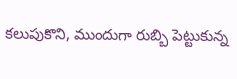కలుపుకొని, ముందుగా రుబ్బి పెట్టుకున్న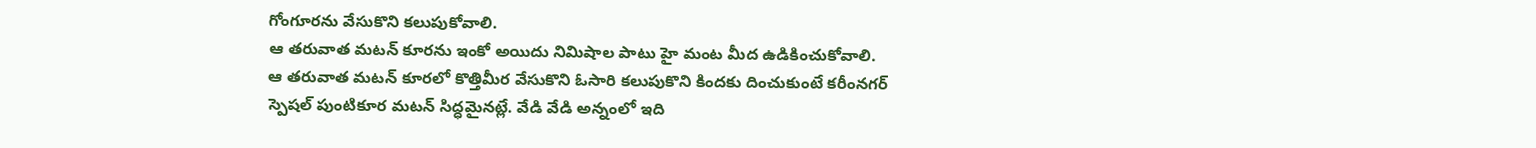గోంగూరను వేసుకొని కలుపుకోవాలి.
ఆ తరువాత మటన్ కూరను ఇంకో అయిదు నిమిషాల పాటు హై మంట మీద ఉడికించుకోవాలి. ఆ తరువాత మటన్ కూరలో కొత్తిమీర వేసుకొని ఓసారి కలుపుకొని కిందకు దించుకుంటే కరీంనగర్ స్పెషల్ పుంటికూర మటన్ సిద్ధమైనట్లే. వేడి వేడి అన్నంలో ఇది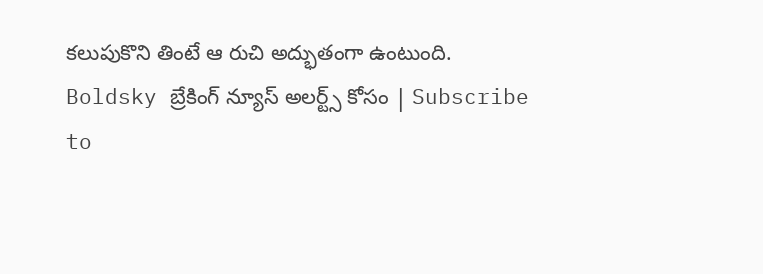కలుపుకొని తింటే ఆ రుచి అద్భుతంగా ఉంటుంది.
Boldsky బ్రేకింగ్ న్యూస్ అలర్ట్స్ కోసం | Subscribe to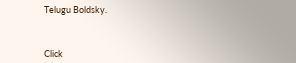Telugu Boldsky.



Click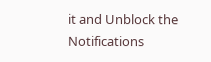it and Unblock the Notifications